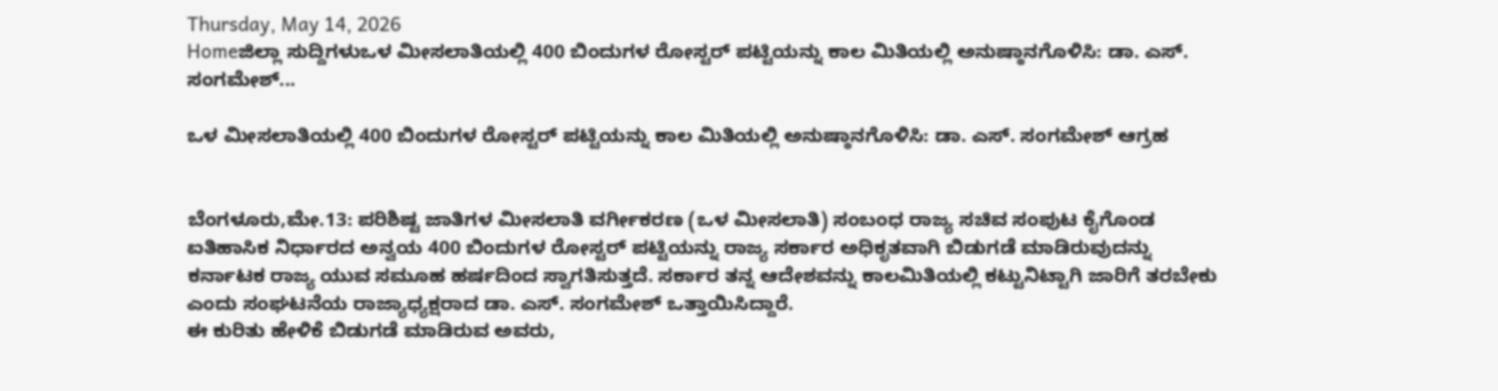Thursday, May 14, 2026
Homeಜಿಲ್ಲಾ ಸುದ್ದಿಗಳುಒಳ ಮೀಸಲಾತಿಯಲ್ಲಿ 400 ಬಿಂದುಗಳ ರೋಸ್ಟರ್ ಪಟ್ಟಿಯನ್ನು ಕಾಲ ಮಿತಿಯಲ್ಲಿ ಅನುಷ್ಠಾನಗೊಳಿಸಿ: ಡಾ. ಎಸ್. ಸಂಗಮೇಶ್...

ಒಳ ಮೀಸಲಾತಿಯಲ್ಲಿ 400 ಬಿಂದುಗಳ ರೋಸ್ಟರ್ ಪಟ್ಟಿಯನ್ನು ಕಾಲ ಮಿತಿಯಲ್ಲಿ ಅನುಷ್ಠಾನಗೊಳಿಸಿ: ಡಾ. ಎಸ್. ಸಂಗಮೇಶ್ ಆಗ್ರಹ


ಬೆಂಗಳೂರು,ಮೇ.13: ಪರಿಶಿಷ್ಟ ಜಾತಿಗಳ ಮೀಸಲಾತಿ ವರ್ಗೀಕರಣ (ಒಳ ಮೀಸಲಾತಿ) ಸಂಬಂಧ ರಾಜ್ಯ ಸಚಿವ ಸಂಪುಟ ಕೈಗೊಂಡ ಐತಿಹಾಸಿಕ ನಿರ್ಧಾರದ ಅನ್ವಯ 400 ಬಿಂದುಗಳ ರೋಸ್ಟರ್ ಪಟ್ಟಿಯನ್ನು ರಾಜ್ಯ ಸರ್ಕಾರ ಅಧಿಕೃತವಾಗಿ ಬಿಡುಗಡೆ ಮಾಡಿರುವುದನ್ನು ಕರ್ನಾಟಕ ರಾಜ್ಯ ಯುವ ಸಮೂಹ ಹರ್ಷದಿಂದ ಸ್ವಾಗತಿಸುತ್ತದೆ. ಸರ್ಕಾರ ತನ್ನ ಆದೇಶವನ್ನು ಕಾಲಮಿತಿಯಲ್ಲಿ ಕಟ್ಟುನಿಟ್ಟಾಗಿ ಜಾರಿಗೆ ತರಬೇಕು ಎಂದು ಸಂಘಟನೆಯ ರಾಜ್ಯಾಧ್ಯಕ್ಷರಾದ ಡಾ. ಎಸ್. ಸಂಗಮೇಶ್ ಒತ್ತಾಯಿಸಿದ್ದಾರೆ.
ಈ ಕುರಿತು ಹೇಳಿಕೆ ಬಿಡುಗಡೆ ಮಾಡಿರುವ ಅವರು,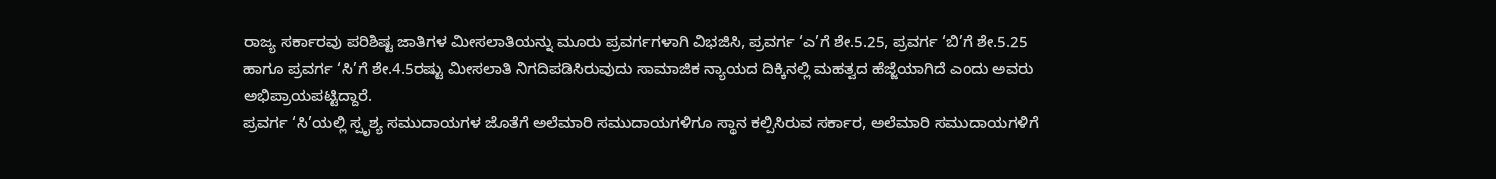ರಾಜ್ಯ ಸರ್ಕಾರವು ಪರಿಶಿಷ್ಟ ಜಾತಿಗಳ ಮೀಸಲಾತಿಯನ್ನು ಮೂರು ಪ್ರವರ್ಗಗಳಾಗಿ ವಿಭಜಿಸಿ, ಪ್ರವರ್ಗ ‘ಎ’ಗೆ ಶೇ.5.25, ಪ್ರವರ್ಗ ‘ಬಿ’ಗೆ ಶೇ.5.25 ಹಾಗೂ ಪ್ರವರ್ಗ ‘ಸಿ’ಗೆ ಶೇ.4.5ರಷ್ಟು ಮೀಸಲಾತಿ ನಿಗದಿಪಡಿಸಿರುವುದು ಸಾಮಾಜಿಕ ನ್ಯಾಯದ ದಿಕ್ಕಿನಲ್ಲಿ ಮಹತ್ವದ ಹೆಜ್ಜೆಯಾಗಿದೆ ಎಂದು ಅವರು ಅಭಿಪ್ರಾಯಪಟ್ಟಿದ್ದಾರೆ.
ಪ್ರವರ್ಗ ‘ಸಿ’ಯಲ್ಲಿ ಸ್ಪೃಶ್ಯ ಸಮುದಾಯಗಳ ಜೊತೆಗೆ ಅಲೆಮಾರಿ ಸಮುದಾಯಗಳಿಗೂ ಸ್ಥಾನ ಕಲ್ಪಿಸಿರುವ ಸರ್ಕಾರ, ಅಲೆಮಾರಿ ಸಮುದಾಯಗಳಿಗೆ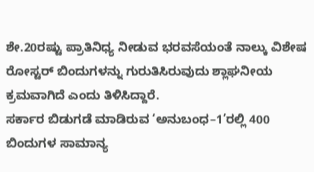ಶೇ.20ರಷ್ಟು ಪ್ರಾತಿನಿಧ್ಯ ನೀಡುವ ಭರವಸೆಯಂತೆ ನಾಲ್ಕು ವಿಶೇಷ ರೋಸ್ಟರ್ ಬಿಂದುಗಳನ್ನು ಗುರುತಿಸಿರುವುದು ಶ್ಲಾಘನೀಯ ಕ್ರಮವಾಗಿದೆ ಎಂದು ತಿಳಿಸಿದ್ದಾರೆ.
ಸರ್ಕಾರ ಬಿಡುಗಡೆ ಮಾಡಿರುವ ‘ಅನುಬಂಧ–1’ರಲ್ಲಿ 400 ಬಿಂದುಗಳ ಸಾಮಾನ್ಯ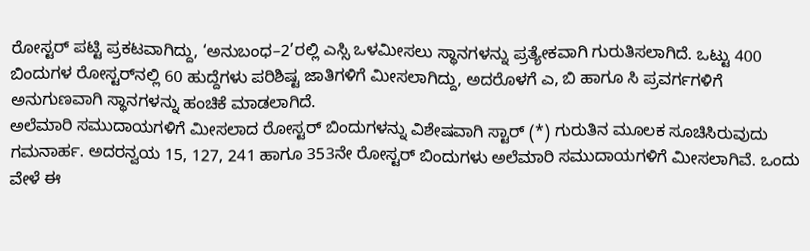ರೋಸ್ಟರ್ ಪಟ್ಟಿ ಪ್ರಕಟವಾಗಿದ್ದು, ‘ಅನುಬಂಧ–2’ರಲ್ಲಿ ಎಸ್ಸಿ ಒಳಮೀಸಲು ಸ್ಥಾನಗಳನ್ನು ಪ್ರತ್ಯೇಕವಾಗಿ ಗುರುತಿಸಲಾಗಿದೆ. ಒಟ್ಟು 400 ಬಿಂದುಗಳ ರೋಸ್ಟರ್‌ನಲ್ಲಿ 60 ಹುದ್ದೆಗಳು ಪರಿಶಿಷ್ಟ ಜಾತಿಗಳಿಗೆ ಮೀಸಲಾಗಿದ್ದು, ಅದರೊಳಗೆ ಎ, ಬಿ ಹಾಗೂ ಸಿ ಪ್ರವರ್ಗಗಳಿಗೆ ಅನುಗುಣವಾಗಿ ಸ್ಥಾನಗಳನ್ನು ಹಂಚಿಕೆ ಮಾಡಲಾಗಿದೆ.
ಅಲೆಮಾರಿ ಸಮುದಾಯಗಳಿಗೆ ಮೀಸಲಾದ ರೋಸ್ಟರ್ ಬಿಂದುಗಳನ್ನು ವಿಶೇಷವಾಗಿ ಸ್ಟಾರ್ (*) ಗುರುತಿನ ಮೂಲಕ ಸೂಚಿಸಿರುವುದು ಗಮನಾರ್ಹ. ಅದರನ್ವಯ 15, 127, 241 ಹಾಗೂ 353ನೇ ರೋಸ್ಟರ್ ಬಿಂದುಗಳು ಅಲೆಮಾರಿ ಸಮುದಾಯಗಳಿಗೆ ಮೀಸಲಾಗಿವೆ. ಒಂದು ವೇಳೆ ಈ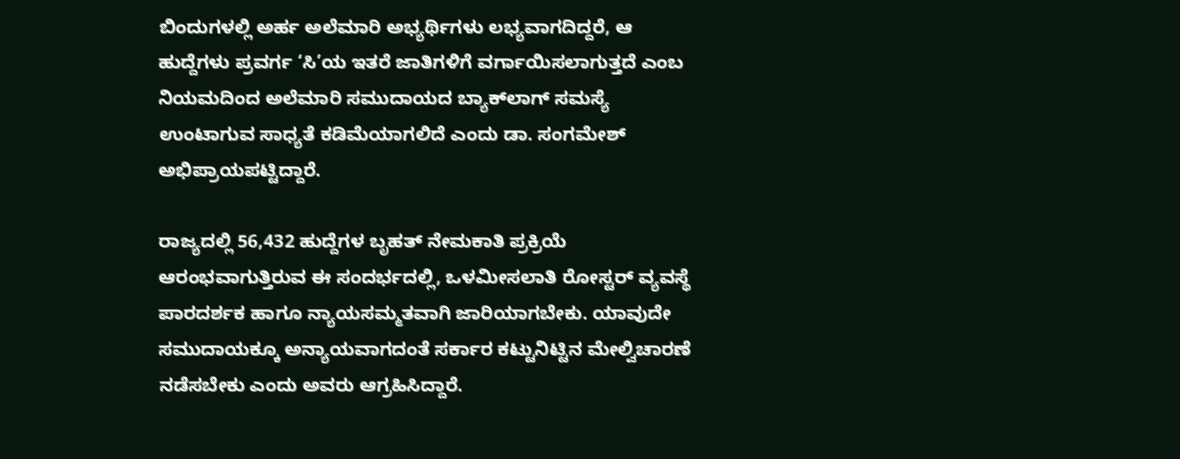ಬಿಂದುಗಳಲ್ಲಿ ಅರ್ಹ ಅಲೆಮಾರಿ ಅಭ್ಯರ್ಥಿಗಳು ಲಭ್ಯವಾಗದಿದ್ದರೆ, ಆ ಹುದ್ದೆಗಳು ಪ್ರವರ್ಗ ‘ಸಿ’ಯ ಇತರೆ ಜಾತಿಗಳಿಗೆ ವರ್ಗಾಯಿಸಲಾಗುತ್ತದೆ ಎಂಬ ನಿಯಮದಿಂದ ಅಲೆಮಾರಿ ಸಮುದಾಯದ ಬ್ಯಾಕ್‌ಲಾಗ್ ಸಮಸ್ಯೆ ಉಂಟಾಗುವ ಸಾಧ್ಯತೆ ಕಡಿಮೆಯಾಗಲಿದೆ ಎಂದು ಡಾ. ಸಂಗಮೇಶ್ ಅಭಿಪ್ರಾಯಪಟ್ಟಿದ್ದಾರೆ.

ರಾಜ್ಯದಲ್ಲಿ 56,432 ಹುದ್ದೆಗಳ ಬೃಹತ್ ನೇಮಕಾತಿ ಪ್ರಕ್ರಿಯೆ ಆರಂಭವಾಗುತ್ತಿರುವ ಈ ಸಂದರ್ಭದಲ್ಲಿ, ಒಳಮೀಸಲಾತಿ ರೋಸ್ಟರ್ ವ್ಯವಸ್ಥೆ ಪಾರದರ್ಶಕ ಹಾಗೂ ನ್ಯಾಯಸಮ್ಮತವಾಗಿ ಜಾರಿಯಾಗಬೇಕು. ಯಾವುದೇ ಸಮುದಾಯಕ್ಕೂ ಅನ್ಯಾಯವಾಗದಂತೆ ಸರ್ಕಾರ ಕಟ್ಟುನಿಟ್ಟಿನ ಮೇಲ್ವಿಚಾರಣೆ ನಡೆಸಬೇಕು ಎಂದು ಅವರು ಆಗ್ರಹಿಸಿದ್ದಾರೆ.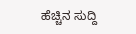ಹೆಚ್ಚಿನ ಸುದ್ದಿ